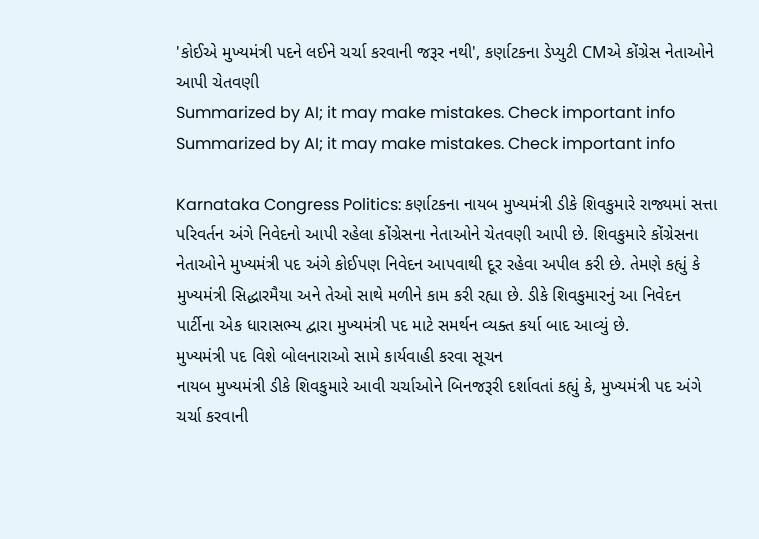'કોઈએ મુખ્યમંત્રી પદને લઈને ચર્ચા કરવાની જરૂર નથી', કર્ણાટકના ડેપ્યુટી CMએ કોંગ્રેસ નેતાઓને આપી ચેતવણી
Summarized by AI; it may make mistakes. Check important info
Summarized by AI; it may make mistakes. Check important info

Karnataka Congress Politics: કર્ણાટકના નાયબ મુખ્યમંત્રી ડીકે શિવકુમારે રાજ્યમાં સત્તા પરિવર્તન અંગે નિવેદનો આપી રહેલા કોંગ્રેસના નેતાઓને ચેતવણી આપી છે. શિવકુમારે કોંગ્રેસના નેતાઓને મુખ્યમંત્રી પદ અંગે કોઈપણ નિવેદન આપવાથી દૂર રહેવા અપીલ કરી છે. તેમણે કહ્યું કે મુખ્યમંત્રી સિદ્ધારમૈયા અને તેઓ સાથે મળીને કામ કરી રહ્યા છે. ડીકે શિવકુમારનું આ નિવેદન પાર્ટીના એક ધારાસભ્ય દ્વારા મુખ્યમંત્રી પદ માટે સમર્થન વ્યક્ત કર્યા બાદ આવ્યું છે.
મુખ્યમંત્રી પદ વિશે બોલનારાઓ સામે કાર્યવાહી કરવા સૂચન
નાયબ મુખ્યમંત્રી ડીકે શિવકુમારે આવી ચર્ચાઓને બિનજરૂરી દર્શાવતાં કહ્યું કે, મુખ્યમંત્રી પદ અંગે ચર્ચા કરવાની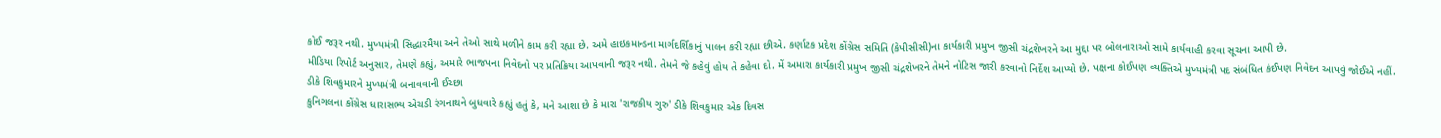કોઈ જરૂર નથી. મુખ્યમંત્રી સિદ્ધારમૈયા અને તેઓ સાથે મળીને કામ કરી રહ્યા છે. અમે હાઇકમાન્ડના માર્ગદર્શિકાનું પાલન કરી રહ્યા છીએ. કર્ણાટક પ્રદેશ કોંગ્રેસ સમિતિ (કેપીસીસી)ના કાર્યકારી પ્રમુખ જીસી ચંદ્રશેખરને આ મુદ્દા પર બોલનારાઓ સામે કાર્યવાહી કરવા સૂચના આપી છે.
મીડિયા રિપોર્ટ અનુસાર, તેમણે કહ્યું, અમારે ભાજપના નિવેદનો પર પ્રતિક્રિયા આપવાની જરૂર નથી. તેમને જે કહેવું હોય તે કહેવા દો. મેં અમારા કાર્યકારી પ્રમુખ જીસી ચંદ્રશેખરને તેમને નોટિસ જારી કરવાનો નિર્દેશ આપ્યો છે. પક્ષના કોઈપણ વ્યક્તિએ મુખ્યમંત્રી પદ સંબંધિત કંઈપણ નિવેદન આપવું જોઈએ નહીં.
ડીકે શિવકુમારને મુખ્યમંત્રી બનાવવાની ઈચ્છા
કુનિગલના કોંગ્રેસ ધારાસભ્ય એચડી રંગનાથને બુધવારે કહ્યું હતું કે, મને આશા છે કે મારા 'રાજકીય ગુરુ' ડીકે શિવકુમાર એક દિવસ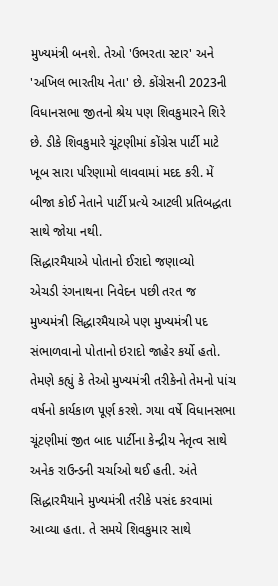મુખ્યમંત્રી બનશે. તેઓ 'ઉભરતા સ્ટાર' અને 'અખિલ ભારતીય નેતા' છે. કોંગ્રેસની 2023ની વિધાનસભા જીતનો શ્રેય પણ શિવકુમારને શિરે છે. ડીકે શિવકુમારે ચૂંટણીમાં કોંગ્રેસ પાર્ટી માટે ખૂબ સારા પરિણામો લાવવામાં મદદ કરી. મેં બીજા કોઈ નેતાને પાર્ટી પ્રત્યે આટલી પ્રતિબદ્ધતા સાથે જોયા નથી.
સિદ્ધારમૈયાએ પોતાનો ઈરાદો જણાવ્યો
એચડી રંગનાથના નિવેદન પછી તરત જ મુખ્યમંત્રી સિદ્ધારમૈયાએ પણ મુખ્યમંત્રી પદ સંભાળવાનો પોતાનો ઇરાદો જાહેર કર્યો હતો. તેમણે કહ્યું કે તેઓ મુખ્યમંત્રી તરીકેનો તેમનો પાંચ વર્ષનો કાર્યકાળ પૂર્ણ કરશે. ગયા વર્ષે વિધાનસભા ચૂંટણીમાં જીત બાદ પાર્ટીના કેન્દ્રીય નેતૃત્વ સાથે અનેક રાઉન્ડની ચર્ચાઓ થઈ હતી. અંતે સિદ્ધારમૈયાને મુખ્યમંત્રી તરીકે પસંદ કરવામાં આવ્યા હતા. તે સમયે શિવકુમાર સાથે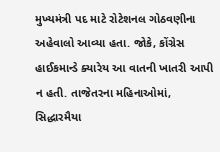મુખ્યમંત્રી પદ માટે રોટેશનલ ગોઠવણીના અહેવાલો આવ્યા હતા. જોકે, કોંગ્રેસ હાઈકમાન્ડે ક્યારેય આ વાતની ખાતરી આપી ન હતી. તાજેતરના મહિનાઓમાં, સિદ્ધારમૈયા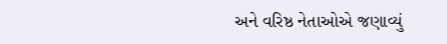અને વરિષ્ઠ નેતાઓએ જણાવ્યું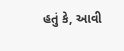હતું કે, આવી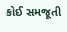કોઈ સમજૂતી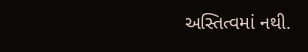અસ્તિત્વમાં નથી.